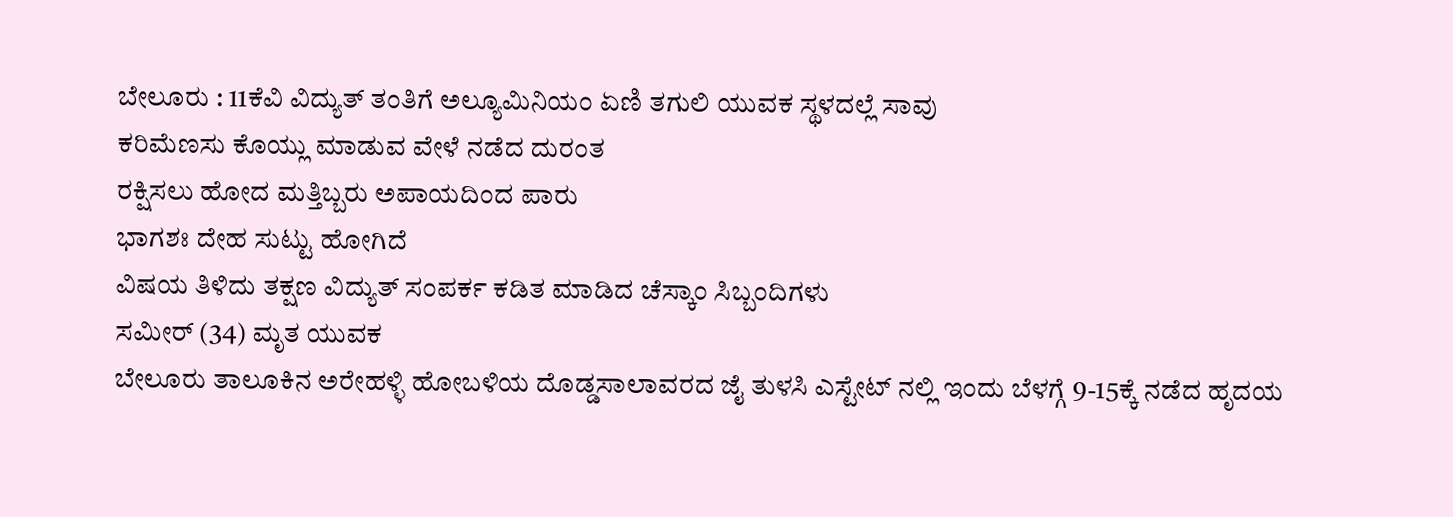ಬೇಲೂರು : 11ಕೆವಿ ವಿದ್ಯುತ್ ತಂತಿಗೆ ಅಲ್ಯೂಮಿನಿಯಂ ಏಣಿ ತಗುಲಿ ಯುವಕ ಸ್ಥಳದಲ್ಲೆ ಸಾವು
ಕರಿಮೆಣಸು ಕೊಯ್ಲು ಮಾಡುವ ವೇಳೆ ನಡೆದ ದುರಂತ
ರಕ್ಷಿಸಲು ಹೋದ ಮತ್ತಿಬ್ಬರು ಅಪಾಯದಿಂದ ಪಾರು
ಭಾಗಶಃ ದೇಹ ಸುಟ್ಟು ಹೋಗಿದೆ
ವಿಷಯ ತಿಳಿದು ತಕ್ಷಣ ವಿದ್ಯುತ್ ಸಂಪರ್ಕ ಕಡಿತ ಮಾಡಿದ ಚೆಸ್ಕಾಂ ಸಿಬ್ಬಂದಿಗಳು
ಸಮೀರ್ (34) ಮೃತ ಯುವಕ
ಬೇಲೂರು ತಾಲೂಕಿನ ಅರೇಹಳ್ಳಿ ಹೋಬಳಿಯ ದೊಡ್ಡಸಾಲಾವರದ ಜೈ ತುಳಸಿ ಎಸ್ಟೇಟ್ ನಲ್ಲಿ ಇಂದು ಬೆಳಗ್ಗೆ 9-15ಕ್ಕೆ ನಡೆದ ಹೃದಯ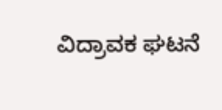ವಿದ್ರಾವಕ ಘಟನೆ